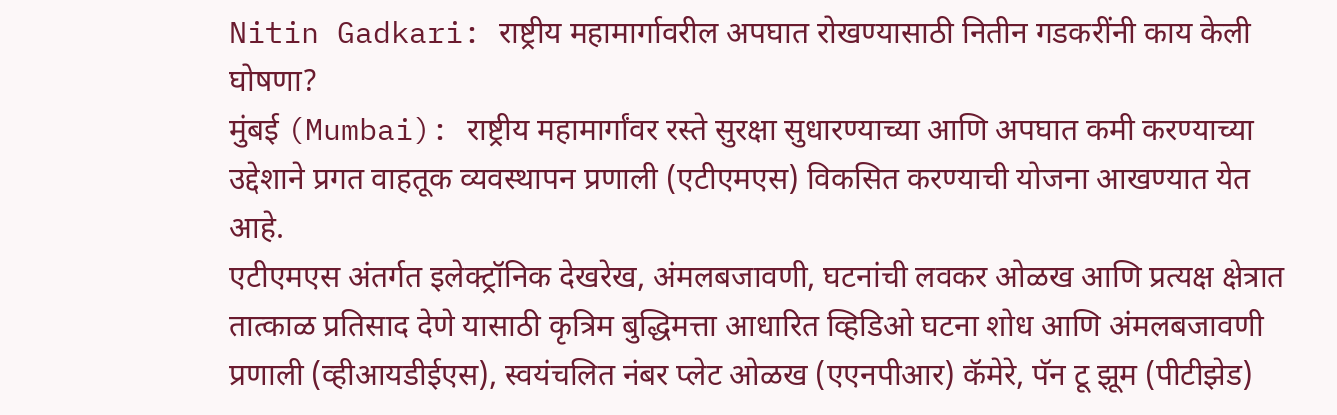Nitin Gadkari: राष्ट्रीय महामार्गावरील अपघात रोखण्यासाठी नितीन गडकरींनी काय केली घोषणा?
मुंबई (Mumbai): राष्ट्रीय महामार्गांवर रस्ते सुरक्षा सुधारण्याच्या आणि अपघात कमी करण्याच्या उद्देशाने प्रगत वाहतूक व्यवस्थापन प्रणाली (एटीएमएस) विकसित करण्याची योजना आखण्यात येत आहे.
एटीएमएस अंतर्गत इलेक्ट्रॉनिक देखरेख, अंमलबजावणी, घटनांची लवकर ओळख आणि प्रत्यक्ष क्षेत्रात तात्काळ प्रतिसाद देणे यासाठी कृत्रिम बुद्धिमत्ता आधारित व्हिडिओ घटना शोध आणि अंमलबजावणी प्रणाली (व्हीआयडीईएस), स्वयंचलित नंबर प्लेट ओळख (एएनपीआर) कॅमेरे, पॅन टू झूम (पीटीझेड)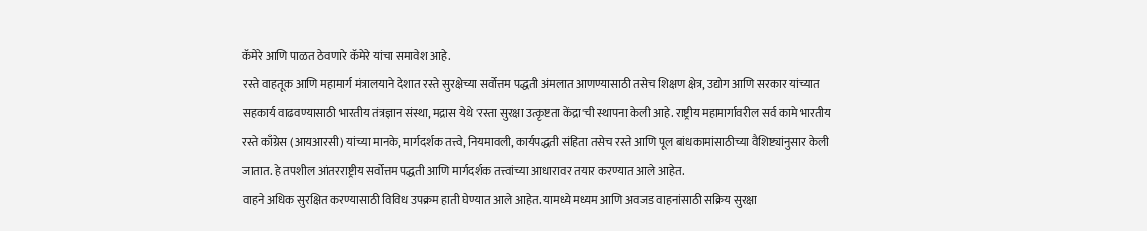कॅमेरे आणि पाळत ठेवणारे कॅमेरे यांचा समावेश आहे.
रस्ते वाहतूक आणि महामार्ग मंत्रालयाने देशात रस्ते सुरक्षेच्या सर्वोत्तम पद्धती अंमलात आणण्यासाठी तसेच शिक्षण क्षेत्र, उद्योग आणि सरकार यांच्यात सहकार्य वाढवण्यासाठी भारतीय तंत्रज्ञान संस्था, मद्रास येथे 'रस्ता सुरक्षा उत्कृष्टता केंद्रा'ची स्थापना केली आहे. राष्ट्रीय महामार्गावरील सर्व कामे भारतीय रस्ते काँग्रेस (आयआरसी) यांच्या मानके, मार्गदर्शक तत्त्वे, नियमावली, कार्यपद्धती संहिता तसेच रस्ते आणि पूल बांधकामांसाठीच्या वैशिष्ट्यांनुसार केली जातात. हे तपशील आंतरराष्ट्रीय सर्वोत्तम पद्धती आणि मार्गदर्शक तत्त्वांच्या आधारावर तयार करण्यात आले आहेत.
वाहने अधिक सुरक्षित करण्यासाठी विविध उपक्रम हाती घेण्यात आले आहेत. यामध्ये मध्यम आणि अवजड वाहनांसाठी सक्रिय सुरक्षा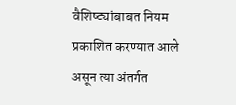वैशिष्ट्यांबाबत नियम प्रकाशित करण्यात आले असून त्या अंतर्गत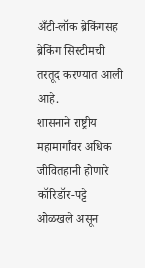अँटी-लॉक ब्रेकिंगसह ब्रेकिंग सिस्टीमची तरतूद करण्यात आली आहे.
शासनाने राष्ट्रीय महामार्गांवर अधिक जीवितहानी होणारे कॉरिडॉर-पट्टे ओळखले असून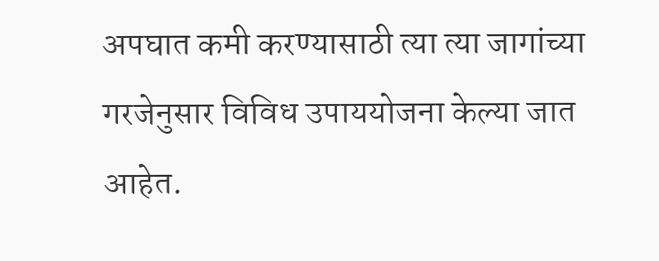अपघात कमी करण्यासाठी त्या त्या जागांच्या गरजेनुसार विविध उपाययोजना केल्या जात आहेत.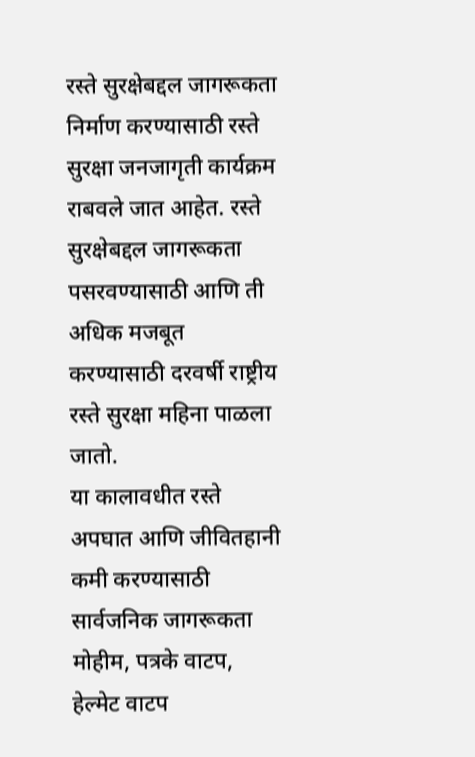रस्ते सुरक्षेबद्दल जागरूकता निर्माण करण्यासाठी रस्ते सुरक्षा जनजागृती कार्यक्रम राबवले जात आहेत. रस्ते सुरक्षेबद्दल जागरूकता पसरवण्यासाठी आणि ती अधिक मजबूत करण्यासाठी दरवर्षी राष्ट्रीय रस्ते सुरक्षा महिना पाळला जातो.
या कालावधीत रस्ते अपघात आणि जीवितहानी कमी करण्यासाठी सार्वजनिक जागरूकता मोहीम, पत्रके वाटप, हेल्मेट वाटप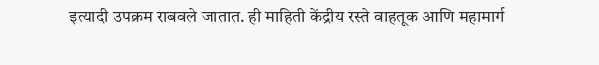इत्यादी उपक्रम राबवले जातात. ही माहिती केंद्रीय रस्ते वाहतूक आणि महामार्ग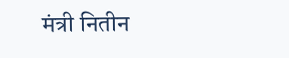मंत्री नितीन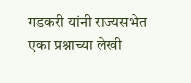गडकरी यांनी राज्यसभेत एका प्रश्नाच्या लेखी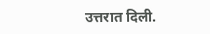उत्तरात दिली.